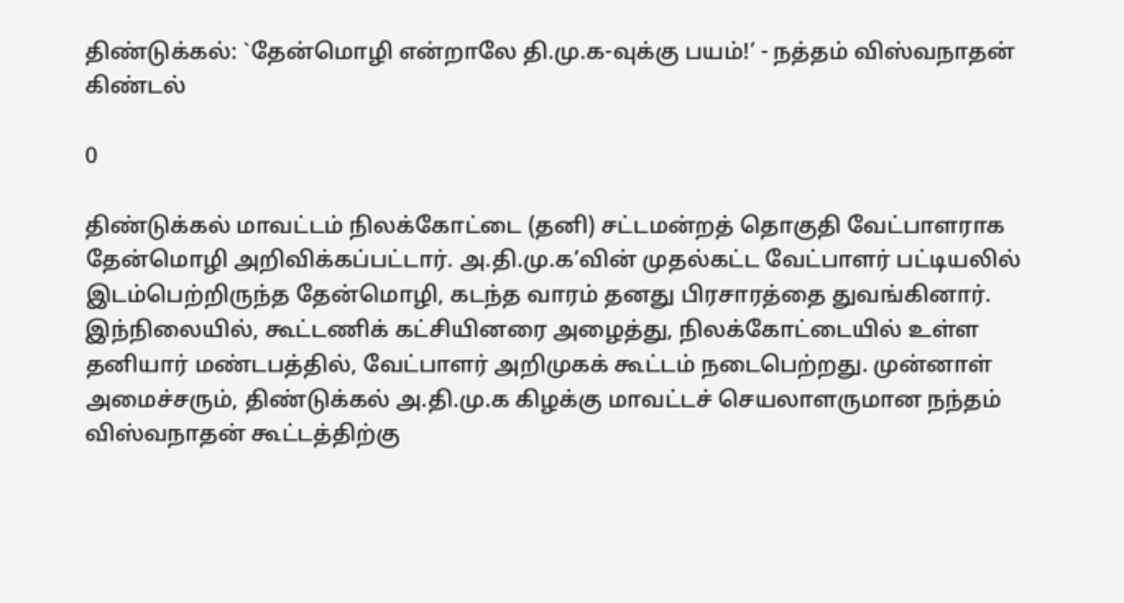திண்டுக்கல்: `தேன்மொழி என்றாலே தி.மு.க-வுக்கு பயம்!’ - நத்தம் விஸ்வநாதன் கிண்டல்

0

திண்டுக்கல் மாவட்டம் நிலக்கோட்டை (தனி) சட்டமன்றத் தொகுதி வேட்பாளராக தேன்மொழி அறிவிக்கப்பட்டார். அ.தி.மு.க’வின் முதல்கட்ட வேட்பாளர் பட்டியலில் இடம்பெற்றிருந்த தேன்மொழி, கடந்த வாரம் தனது பிரசாரத்தை துவங்கினார். இந்நிலையில், கூட்டணிக் கட்சியினரை அழைத்து, நிலக்கோட்டையில் உள்ள தனியார் மண்டபத்தில், வேட்பாளர் அறிமுகக் கூட்டம் நடைபெற்றது. முன்னாள் அமைச்சரும், திண்டுக்கல் அ.தி.மு.க கிழக்கு மாவட்டச் செயலாளருமான நந்தம் விஸ்வநாதன் கூட்டத்திற்கு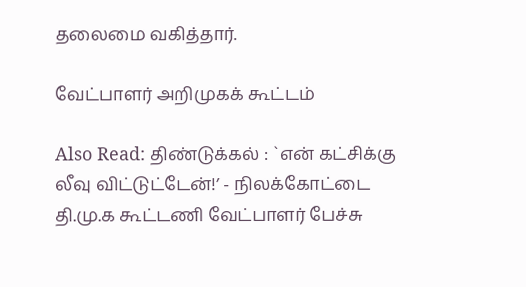தலைமை வகித்தார்.

வேட்பாளர் அறிமுகக் கூட்டம்

Also Read: திண்டுக்கல் : `என் கட்சிக்கு லீவு விட்டுட்டேன்!’ - நிலக்கோட்டை தி.மு.க கூட்டணி வேட்பாளர் பேச்சு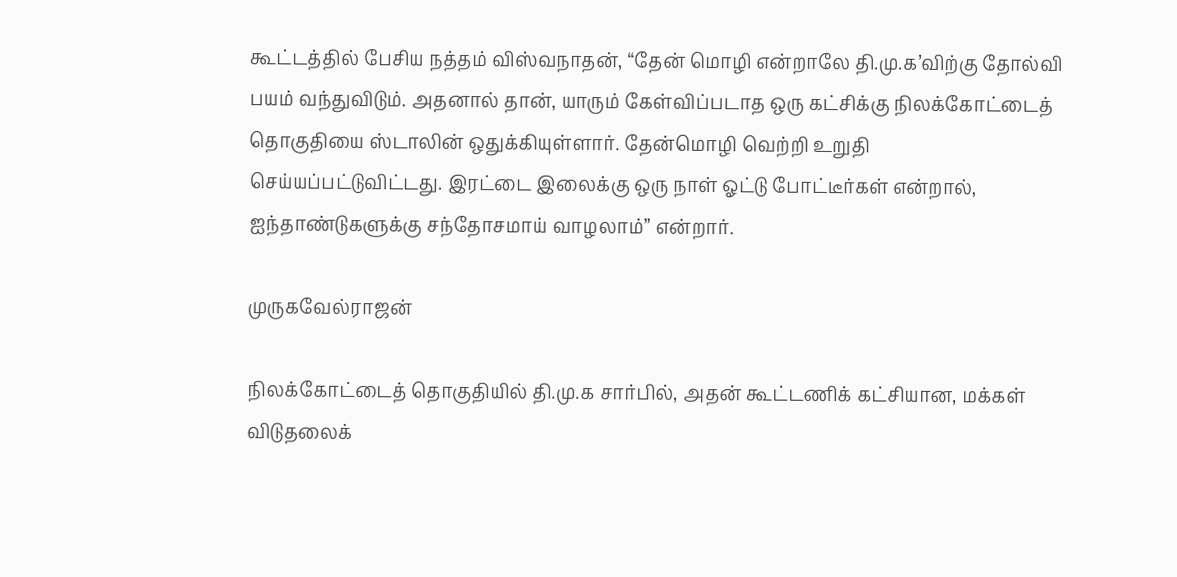கூட்டத்தில் பேசிய நத்தம் விஸ்வநாதன், “தேன் மொழி என்றாலே தி.மு.க’விற்கு தோல்வி பயம் வந்துவிடும். அதனால் தான், யாரும் கேள்விப்படாத ஒரு கட்சிக்கு நிலக்கோட்டைத் தொகுதியை ஸ்டாலின் ஒதுக்கியுள்ளார். தேன்மொழி வெற்றி உறுதி செய்யப்பட்டுவிட்டது. இரட்டை இலைக்கு ஒரு நாள் ஓட்டு போட்டீர்கள் என்றால், ஐந்தாண்டுகளுக்கு சந்தோசமாய் வாழலாம்” என்றார்.

முருகவேல்ராஜன்

நிலக்கோட்டைத் தொகுதியில் தி.மு.க சார்பில், அதன் கூட்டணிக் கட்சியான, மக்கள் விடுதலைக்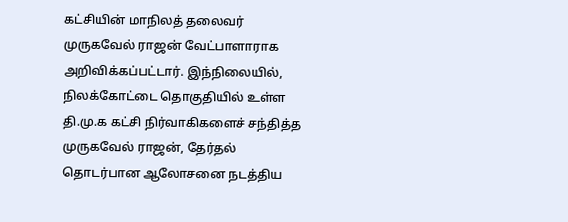கட்சியின் மாநிலத் தலைவர் முருகவேல் ராஜன் வேட்பாளாராக அறிவிக்கப்பட்டார். இந்நிலையில், நிலக்கோட்டை தொகுதியில் உள்ள தி.மு.க கட்சி நிர்வாகிகளைச் சந்தித்த முருகவேல் ராஜன், தேர்தல் தொடர்பான ஆலோசனை நடத்திய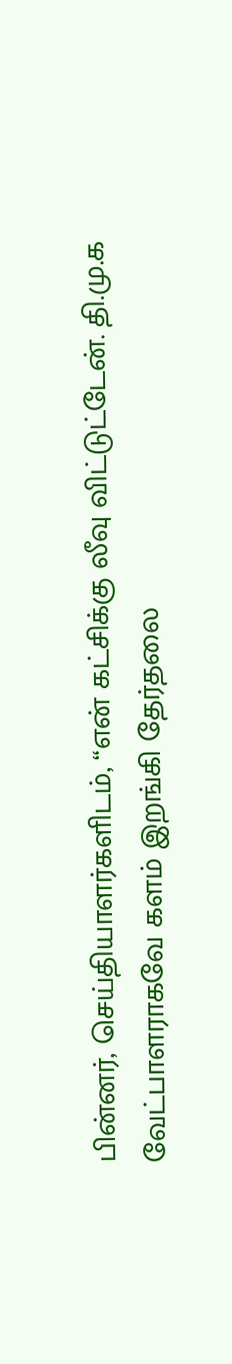பின்னர், செய்தியாளர்களிடம், “என் கட்சிக்கு லீவு விட்டுட்டேன். தி.மு.க வேட்பாளராகவே களம் இறங்கி தேர்தலை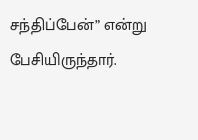சந்திப்பேன்” என்று பேசியிருந்தார்.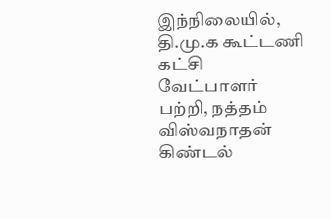இந்நிலையில், தி.மு.க கூட்டணி கட்சி வேட்பாளர் பற்றி, நத்தம் விஸ்வநாதன் கிண்டல்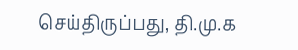செய்திருப்பது, தி.மு.க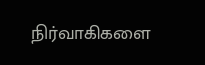நிர்வாகிகளை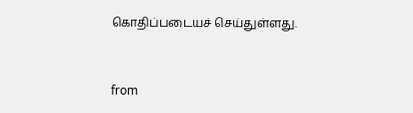கொதிப்படையச் செய்துள்ளது.



from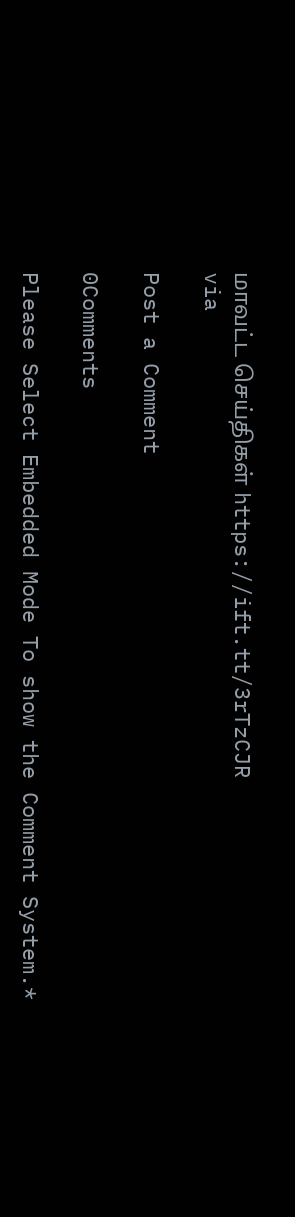மாவட்ட செய்திகள் https://ift.tt/3rTzCJR
via

Post a Comment

0Comments

Please Select Embedded Mode To show the Comment System.*